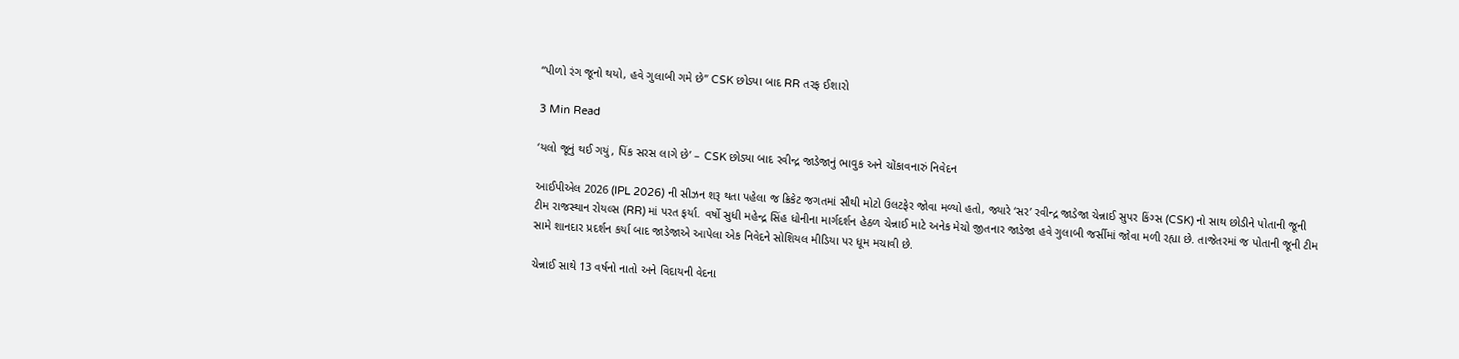“પીળો રંગ જૂનો થયો, હવે ગુલાબી ગમે છે” CSK છોડ્યા બાદ RR તરફ ઈશારો

3 Min Read

‘યલો જૂનું થઈ ગયું, પિંક સરસ લાગે છે’ – CSK છોડ્યા બાદ રવીન્દ્ર જાડેજાનું ભાવુક અને ચોંકાવનારું નિવેદન

આઈપીએલ 2026 (IPL 2026) ની સીઝન શરૂ થતા પહેલા જ ક્રિકેટ જગતમાં સૌથી મોટો ઉલટફેર જોવા મળ્યો હતો, જ્યારે ‘સર’ રવીન્દ્ર જાડેજા ચેન્નાઈ સુપર કિંગ્સ (CSK) નો સાથ છોડીને પોતાની જૂની ટીમ રાજસ્થાન રોયલ્સ (RR) માં પરત ફર્યા. વર્ષો સુધી મહેન્દ્ર સિંહ ધોનીના માર્ગદર્શન હેઠળ ચેન્નાઈ માટે અનેક મેચો જીતનાર જાડેજા હવે ગુલાબી જર્સીમાં જોવા મળી રહ્યા છે. તાજેતરમાં જ પોતાની જૂની ટીમ સામે શાનદાર પ્રદર્શન કર્યા બાદ જાડેજાએ આપેલા એક નિવેદને સોશિયલ મીડિયા પર ધૂમ મચાવી છે.

ચેન્નાઈ સાથે 13 વર્ષનો નાતો અને વિદાયની વેદના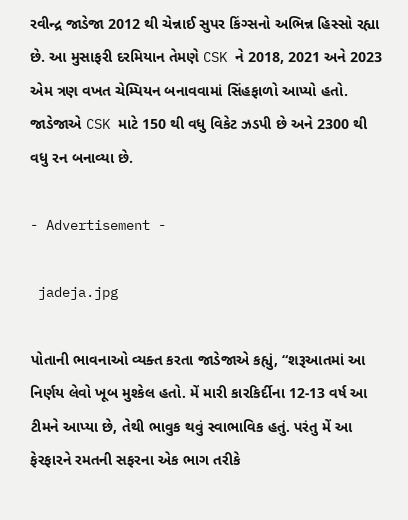રવીન્દ્ર જાડેજા 2012 થી ચેન્નાઈ સુપર કિંગ્સનો અભિન્ન હિસ્સો રહ્યા છે. આ મુસાફરી દરમિયાન તેમણે CSK ને 2018, 2021 અને 2023 એમ ત્રણ વખત ચેમ્પિયન બનાવવામાં સિંહફાળો આપ્યો હતો. જાડેજાએ CSK માટે 150 થી વધુ વિકેટ ઝડપી છે અને 2300 થી વધુ રન બનાવ્યા છે.

- Advertisement -

 jadeja.jpg

પોતાની ભાવનાઓ વ્યક્ત કરતા જાડેજાએ કહ્યું, “શરૂઆતમાં આ નિર્ણય લેવો ખૂબ મુશ્કેલ હતો. મેં મારી કારકિર્દીના 12-13 વર્ષ આ ટીમને આપ્યા છે, તેથી ભાવુક થવું સ્વાભાવિક હતું. પરંતુ મેં આ ફેરફારને રમતની સફરના એક ભાગ તરીકે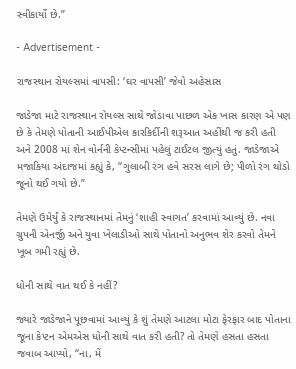સ્વીકાર્યો છે.”

- Advertisement -

રાજસ્થાન રોયલ્સમાં વાપસી: ‘ઘર વાપસી’ જેવો અહેસાસ

જાડેજા માટે રાજસ્થાન રોયલ્સ સાથે જોડાવા પાછળ એક ખાસ કારણ એ પણ છે કે તેમણે પોતાની આઈપીએલ કારકિર્દીની શરૂઆત અહીંથી જ કરી હતી અને 2008 માં શેન વોર્નની કેપ્ટન્સીમાં પહેલું ટાઈટલ જીત્યું હતું. જાડેજાએ મજાકિયા અંદાજમાં કહ્યું કે, “ગુલાબી રંગ હવે સરસ લાગે છે; પીળો રંગ થોડો જૂનો થઈ ગયો છે.”

તેમણે ઉમેર્યું કે રાજસ્થાનમાં તેમનું ‘શાહી સ્વાગત’ કરવામાં આવ્યું છે. નવા ગ્રુપની એનર્જી અને યુવા ખેલાડીઓ સાથે પોતાનો અનુભવ શેર કરવો તેમને ખૂબ ગમી રહ્યું છે.

ધોની સાથે વાત થઈ કે નહીં?

જ્યારે જાડેજાને પૂછવામાં આવ્યું કે શું તેમણે આટલા મોટા ફેરફાર બાદ પોતાના જૂના કેપ્ટન એમએસ ધોની સાથે વાત કરી હતી? તો તેમણે હસતા હસતા જવાબ આપ્યો, “ના, મેં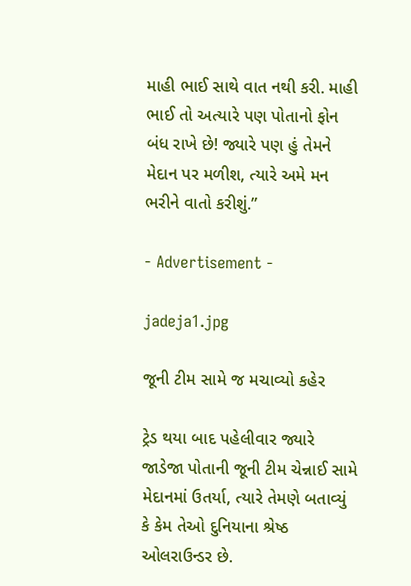માહી ભાઈ સાથે વાત નથી કરી. માહી ભાઈ તો અત્યારે પણ પોતાનો ફોન બંધ રાખે છે! જ્યારે પણ હું તેમને મેદાન પર મળીશ, ત્યારે અમે મન ભરીને વાતો કરીશું.”

- Advertisement -

jadeja1.jpg

જૂની ટીમ સામે જ મચાવ્યો કહેર

ટ્રેડ થયા બાદ પહેલીવાર જ્યારે જાડેજા પોતાની જૂની ટીમ ચેન્નાઈ સામે મેદાનમાં ઉતર્યા, ત્યારે તેમણે બતાવ્યું કે કેમ તેઓ દુનિયાના શ્રેષ્ઠ ઓલરાઉન્ડર છે.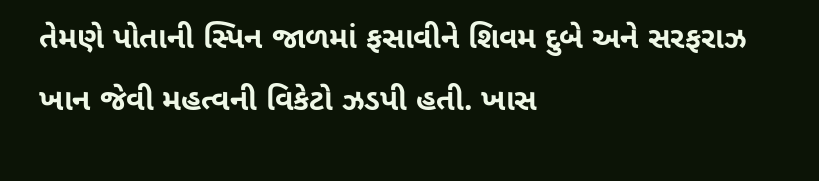તેમણે પોતાની સ્પિન જાળમાં ફસાવીને શિવમ દુબે અને સરફરાઝ ખાન જેવી મહત્વની વિકેટો ઝડપી હતી. ખાસ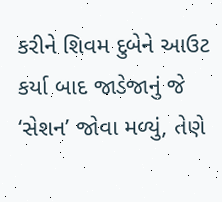કરીને શિવમ દુબેને આઉટ કર્યા બાદ જાડેજાનું જે ‘સેશન’ જોવા મળ્યું, તેણે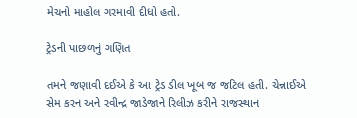મેચનો માહોલ ગરમાવી દીધો હતો.

ટ્રેડની પાછળનું ગણિત

તમને જણાવી દઈએ કે આ ટ્રેડ ડીલ ખૂબ જ જટિલ હતી. ચેન્નાઈએ સેમ કરન અને રવીન્દ્ર જાડેજાને રિલીઝ કરીને રાજસ્થાન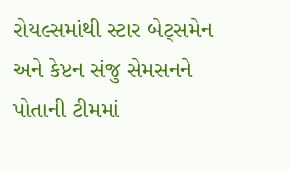રોયલ્સમાંથી સ્ટાર બેટ્સમેન અને કેપ્ટન સંજુ સેમસનને પોતાની ટીમમાં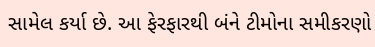સામેલ કર્યા છે. આ ફેરફારથી બંને ટીમોના સમીકરણો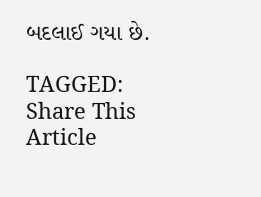બદલાઈ ગયા છે.

TAGGED:
Share This Article